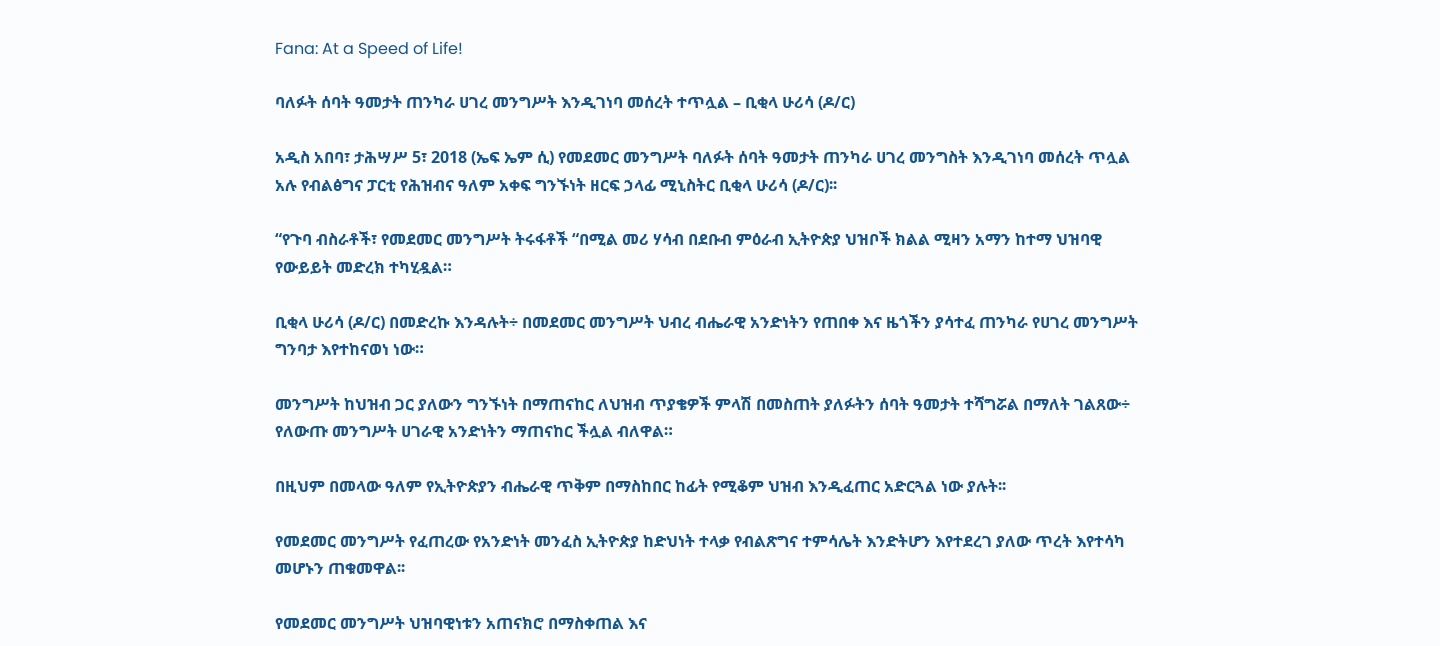Fana: At a Speed of Life!

ባለፉት ሰባት ዓመታት ጠንካራ ሀገረ መንግሥት እንዲገነባ መሰረት ተጥሏል – ቢቂላ ሁሪሳ (ዶ/ር)

አዲስ አበባ፣ ታሕሣሥ 5፣ 2018 (ኤፍ ኤም ሲ) የመደመር መንግሥት ባለፉት ሰባት ዓመታት ጠንካራ ሀገረ መንግስት እንዲገነባ መሰረት ጥሏል አሉ የብልፅግና ፓርቲ የሕዝብና ዓለም አቀፍ ግንኙነት ዘርፍ ኃላፊ ሚኒስትር ቢቂላ ሁሪሳ (ዶ/ር)፡፡

“የጉባ ብስራቶች፣ የመደመር መንግሥት ትሩፋቶች “በሚል መሪ ሃሳብ በደቡብ ምዕራብ ኢትዮጵያ ህዝቦች ክልል ሚዛን አማን ከተማ ህዝባዊ የውይይት መድረክ ተካሂዷል።

ቢቂላ ሁሪሳ (ዶ/ር) በመድረኩ እንዳሉት÷ በመደመር መንግሥት ህብረ ብሔራዊ አንድነትን የጠበቀ እና ዜጎችን ያሳተፈ ጠንካራ የሀገረ መንግሥት ግንባታ እየተከናወነ ነው።

መንግሥት ከህዝብ ጋር ያለውን ግንኙነት በማጠናከር ለህዝብ ጥያቄዎች ምላሽ በመስጠት ያለፉትን ሰባት ዓመታት ተሻግሯል በማለት ገልጸው÷ የለውጡ መንግሥት ሀገራዊ አንድነትን ማጠናከር ችሏል ብለዋል።

በዚህም በመላው ዓለም የኢትዮጵያን ብሔራዊ ጥቅም በማስከበር ከፊት የሚቆም ህዝብ እንዲፈጠር አድርጓል ነው ያሉት፡፡

የመደመር መንግሥት የፈጠረው የአንድነት መንፈስ ኢትዮጵያ ከድህነት ተላቃ የብልጽግና ተምሳሌት እንድትሆን እየተደረገ ያለው ጥረት እየተሳካ መሆኑን ጠቁመዋል፡፡

የመደመር መንግሥት ህዝባዊነቱን አጠናክሮ በማስቀጠል እና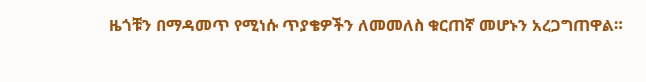ዜጎቹን በማዳመጥ የሚነሱ ጥያቄዎችን ለመመለስ ቁርጠኛ መሆኑን አረጋግጠዋል።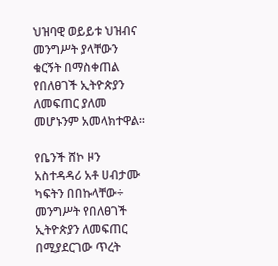ህዝባዊ ወይይቱ ህዝብና መንግሥት ያላቸውን ቁርኝት በማስቀጠል የበለፀገች ኢትዮጵያን ለመፍጠር ያለመ መሆኑንም አመላክተዋል፡፡

የቤንች ሸኮ ዞን አስተዳዳሪ አቶ ሀብታሙ ካፍትን በበኩላቸው÷ መንግሥት የበለፀገች ኢትዮጵያን ለመፍጠር በሚያደርገው ጥረት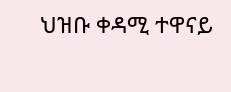ህዝቡ ቀዳሚ ተዋናይ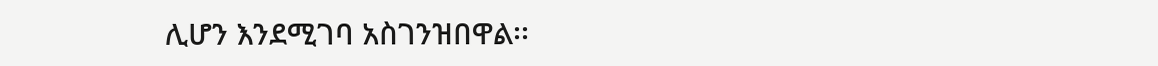ሊሆን እንደሚገባ አስገንዝበዋል፡፡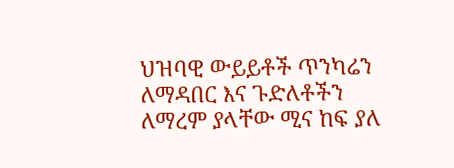ህዝባዊ ውይይቶች ጥንካሬን ለማዳበር እና ጉድለቶችን ለማረም ያላቸው ሚና ከፍ ያለ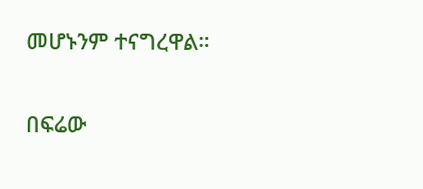መሆኑንም ተናግረዋል።

በፍሬው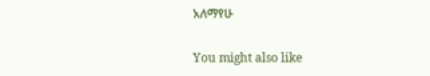አለማየሁ

You might also like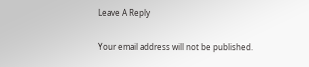Leave A Reply

Your email address will not be published.